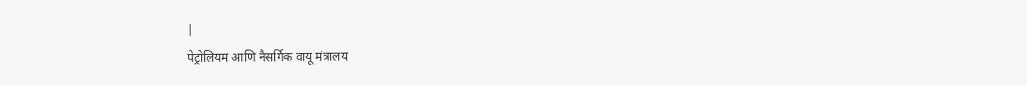|
पेट्रोलियम आणि नैसर्गिक वायू मंत्रालय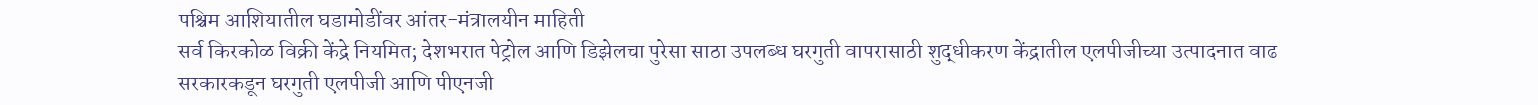पश्चिम आशियातील घडामोडींवर आंतर-मंत्रालयीन माहिती
सर्व किरकोळ विक्री केंद्रे नियमित; देशभरात पेट्रोल आणि डिझेलचा पुरेसा साठा उपलब्ध घरगुती वापरासाठी शुद्धीकरण केंद्रातील एलपीजीच्या उत्पादनात वाढ सरकारकडून घरगुती एलपीजी आणि पीएनजी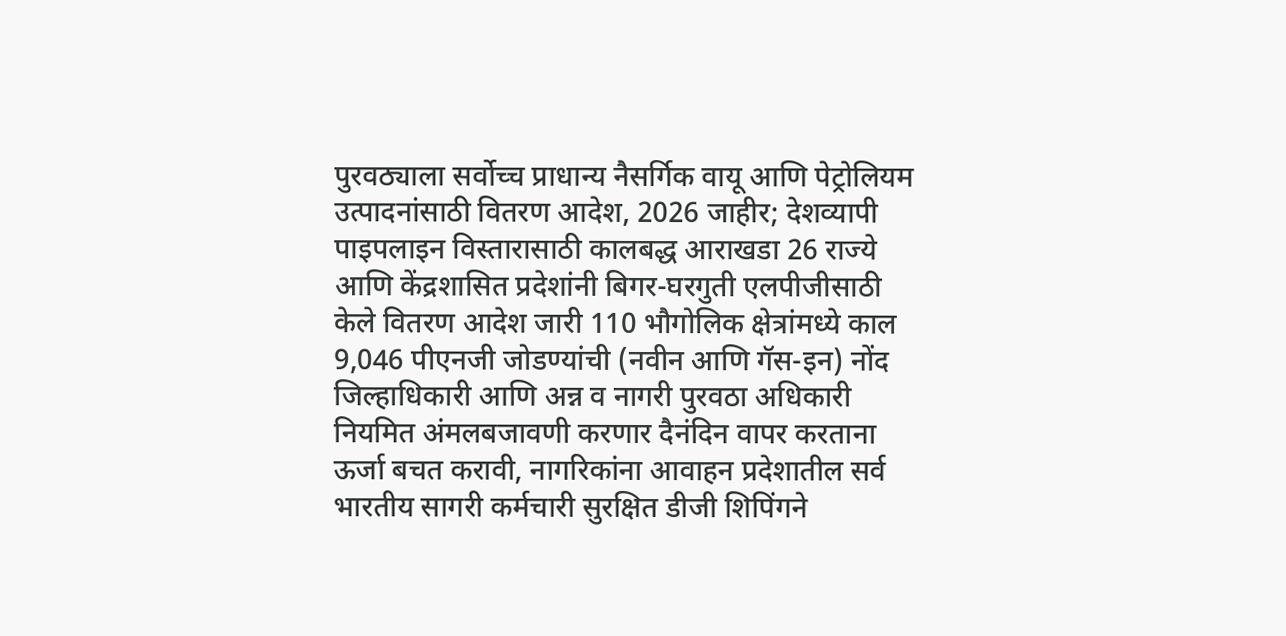पुरवठ्याला सर्वोच्च प्राधान्य नैसर्गिक वायू आणि पेट्रोलियम उत्पादनांसाठी वितरण आदेश, 2026 जाहीर; देशव्यापी पाइपलाइन विस्तारासाठी कालबद्ध आराखडा 26 राज्ये आणि केंद्रशासित प्रदेशांनी बिगर-घरगुती एलपीजीसाठी केले वितरण आदेश जारी 110 भौगोलिक क्षेत्रांमध्ये काल 9,046 पीएनजी जोडण्यांची (नवीन आणि गॅस-इन) नोंद जिल्हाधिकारी आणि अन्न व नागरी पुरवठा अधिकारी नियमित अंमलबजावणी करणार दैनंदिन वापर करताना ऊर्जा बचत करावी, नागरिकांना आवाहन प्रदेशातील सर्व भारतीय सागरी कर्मचारी सुरक्षित डीजी शिपिंगने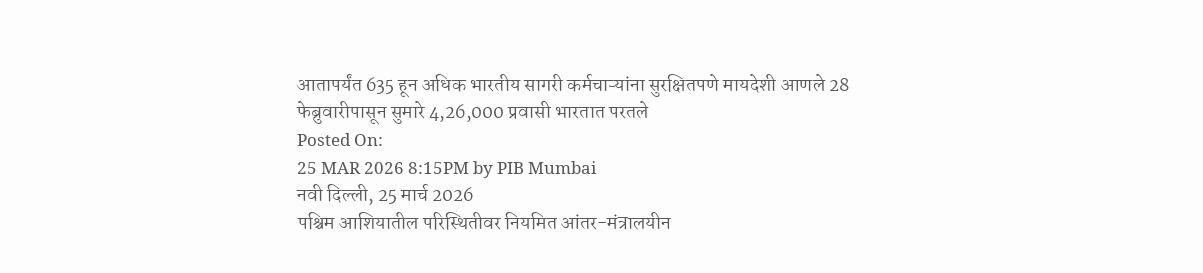आतापर्यंत 635 हून अधिक भारतीय सागरी कर्मचाऱ्यांना सुरक्षितपणे मायदेशी आणले 28 फेब्रुवारीपासून सुमारे 4,26,000 प्रवासी भारतात परतले
Posted On:
25 MAR 2026 8:15PM by PIB Mumbai
नवी दिल्ली, 25 मार्च 2026
पश्चिम आशियातील परिस्थितीवर नियमित आंतर-मंत्रालयीन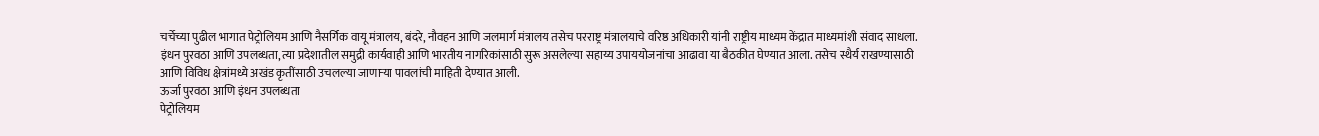चर्चेच्या पुढील भागात पेट्रोलियम आणि नैसर्गिक वायू मंत्रालय, बंदरे, नौवहन आणि जलमार्ग मंत्रालय तसेच परराष्ट्र मंत्रालयाचे वरिष्ठ अधिकारी यांनी राष्ट्रीय माध्यम केंद्रात माध्यमांशी संवाद साधला. इंधन पुरवठा आणि उपलब्धता, त्या प्रदेशातील समुद्री कार्यवाही आणि भारतीय नागरिकांसाठी सुरू असलेल्या सहाय्य उपाययोजनांचा आढावा या बैठकीत घेण्यात आला. तसेच स्थैर्य राखण्यासाठी आणि विविध क्षेत्रांमध्ये अखंड कृतींसाठी उचलल्या जाणाऱ्या पावलांची माहिती देण्यात आली.
ऊर्जा पुरवठा आणि इंधन उपलब्धता
पेट्रोलियम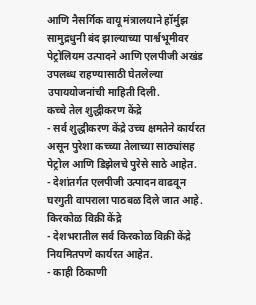आणि नैसर्गिक वायू मंत्रालयाने हॉर्मुझ सामुद्रधुनी बंद झाल्याच्या पार्श्वभूमीवर पेट्रोलियम उत्पादने आणि एलपीजी अखंड उपलब्ध राहण्यासाठी घेतलेल्या उपाययोजनांची माहिती दिली.
कच्चे तेल शुद्धीकरण केंद्रे
- सर्व शुद्धीकरण केंद्रे उच्च क्षमतेने कार्यरत असून पुरेशा कच्च्या तेलाच्या साठ्यांसह पेट्रोल आणि डिझेलचे पुरेसे साठे आहेत.
- देशांतर्गत एलपीजी उत्पादन वाढवून घरगुती वापराला पाठबळ दिले जात आहे.
किरकोळ विक्री केंद्रे
- देशभरातील सर्व किरकोळ विक्री केंद्रे नियमितपणे कार्यरत आहेत.
- काही ठिकाणी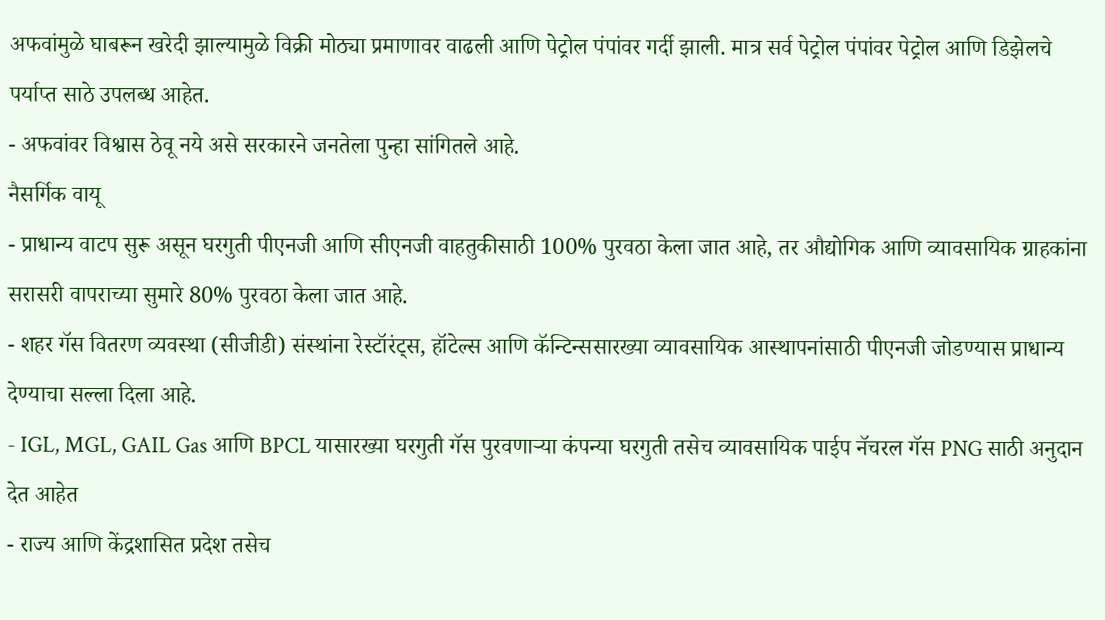अफवांमुळे घाबरून खरेदी झाल्यामुळे विक्री मोठ्या प्रमाणावर वाढली आणि पेट्रोल पंपांवर गर्दी झाली. मात्र सर्व पेट्रोल पंपांवर पेट्रोल आणि डिझेलचे पर्याप्त साठे उपलब्ध आहेत.
- अफवांवर विश्वास ठेवू नये असे सरकारने जनतेला पुन्हा सांगितले आहे.
नैसर्गिक वायू
- प्राधान्य वाटप सुरू असून घरगुती पीएनजी आणि सीएनजी वाहतुकीसाठी 100% पुरवठा केला जात आहे, तर औद्योगिक आणि व्यावसायिक ग्राहकांना सरासरी वापराच्या सुमारे 80% पुरवठा केला जात आहे.
- शहर गॅस वितरण व्यवस्था (सीजीडी) संस्थांना रेस्टॉरंट्स, हॉटेल्स आणि कॅन्टिन्ससारख्या व्यावसायिक आस्थापनांसाठी पीएनजी जोडण्यास प्राधान्य देण्याचा सल्ला दिला आहे.
- IGL, MGL, GAIL Gas आणि BPCL यासारख्या घरगुती गॅस पुरवणाऱ्या कंपन्या घरगुती तसेच व्यावसायिक पाईप नॅचरल गॅस PNG साठी अनुदान देत आहेत
- राज्य आणि केंद्रशासित प्रदेश तसेच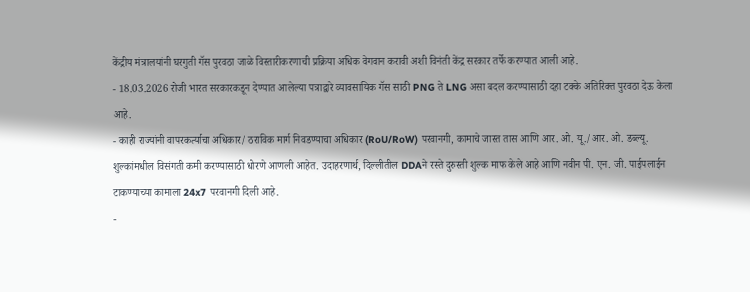केंद्रीय मंत्रालयांनी घरगुती गॅस पुरवठा जाळे विस्तारीकरणाची प्रक्रिया अधिक वेगवान करावी अशी विनंती केंद्र सरकार तर्फे करण्यात आली आहे.
- 18.03.2026 रोजी भारत सरकारकडून देण्यात आलेल्या पत्राद्वारे व्यावसायिक गॅस साठी PNG ते LNG असा बदल करण्यासाठी दहा टक्के अतिरिक्त पुरवठा देऊ केला आहे.
- काही राज्यांनी वापरकर्त्याचा अधिकार/ ठराविक मार्ग निवडण्याचा अधिकार (RoU/RoW) परवानगी, कामाचे जास्त तास आणि आर. ओ. यू./आर. ओ. डब्ल्यू. शुल्कांमधील विसंगती कमी करण्यासाठी धोरणे आणली आहेत. उदाहरणार्थ, दिल्लीतील DDAने रस्ते दुरुस्ती शुल्क माफ केले आहे आणि नवीन पी. एन. जी. पाईपलाईन टाकण्याच्या कामाला 24x7 परवानगी दिली आहे.
-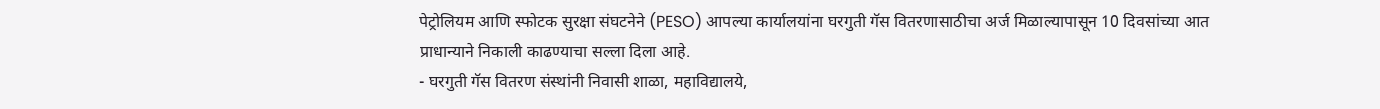पेट्रोलियम आणि स्फोटक सुरक्षा संघटनेने (PESO) आपल्या कार्यालयांना घरगुती गॅस वितरणासाठीचा अर्ज मिळाल्यापासून 10 दिवसांच्या आत प्राधान्याने निकाली काढण्याचा सल्ला दिला आहे.
- घरगुती गॅस वितरण संस्थांनी निवासी शाळा, महाविद्यालये,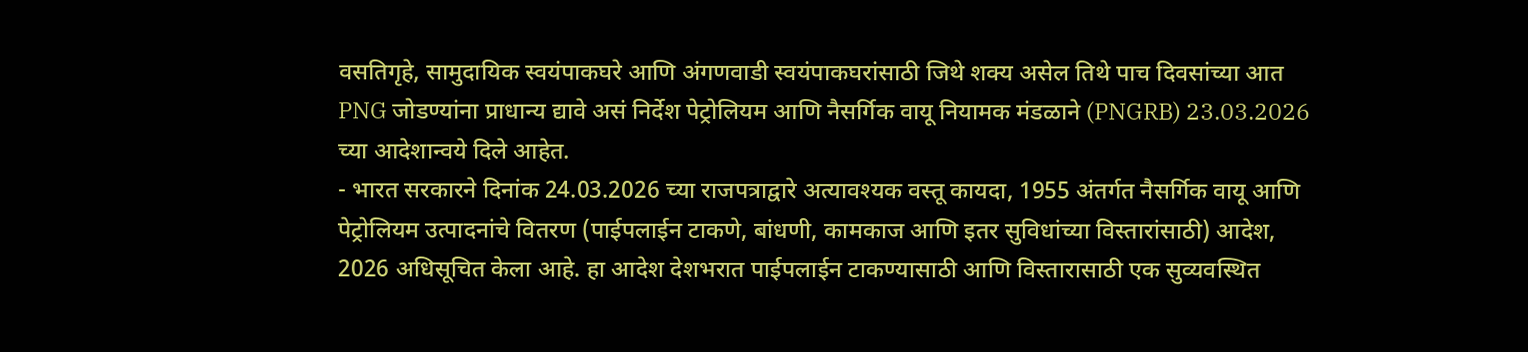वसतिगृहे, सामुदायिक स्वयंपाकघरे आणि अंगणवाडी स्वयंपाकघरांसाठी जिथे शक्य असेल तिथे पाच दिवसांच्या आत PNG जोडण्यांना प्राधान्य द्यावे असं निर्देश पेट्रोलियम आणि नैसर्गिक वायू नियामक मंडळाने (PNGRB) 23.03.2026 च्या आदेशान्वये दिले आहेत.
- भारत सरकारने दिनांक 24.03.2026 च्या राजपत्राद्वारे अत्यावश्यक वस्तू कायदा, 1955 अंतर्गत नैसर्गिक वायू आणि पेट्रोलियम उत्पादनांचे वितरण (पाईपलाईन टाकणे, बांधणी, कामकाज आणि इतर सुविधांच्या विस्तारांसाठी) आदेश, 2026 अधिसूचित केला आहे. हा आदेश देशभरात पाईपलाईन टाकण्यासाठी आणि विस्तारासाठी एक सुव्यवस्थित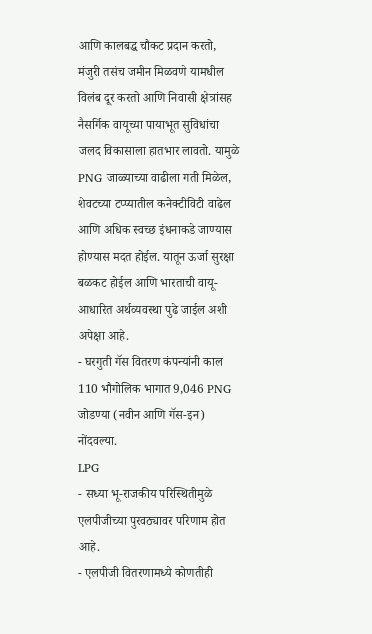आणि कालबद्ध चौकट प्रदान करतो, मंजुरी तसंच जमीन मिळवणे यामधील विलंब दूर करतो आणि निवासी क्षेत्रांसह नैसर्गिक वायूच्या पायाभूत सुविधांचा जलद विकासाला हातभार लावतो. यामुळे PNG जाळ्याच्या वाढीला गती मिळेल, शेवटच्या टप्प्यातील कनेक्टीविटी वाढेल आणि अधिक स्वच्छ इंधनाकडे जाण्यास होण्यास मदत होईल. यातून ऊर्जा सुरक्षा बळकट होईल आणि भारताची वायू-आधारित अर्थव्यवस्था पुढे जाईल अशी अपेक्षा आहे.
- घरगुती गॅस वितरण कंपन्यांनी काल 110 भौगोलिक भागात 9,046 PNG जोडण्या (नवीन आणि गॅस-इन) नोंदवल्या.
LPG
- सध्या भू-राजकीय परिस्थितीमुळे एलपीजीच्या पुरवठ्यावर परिणाम होत आहे.
- एलपीजी वितरणामध्ये कोणतीही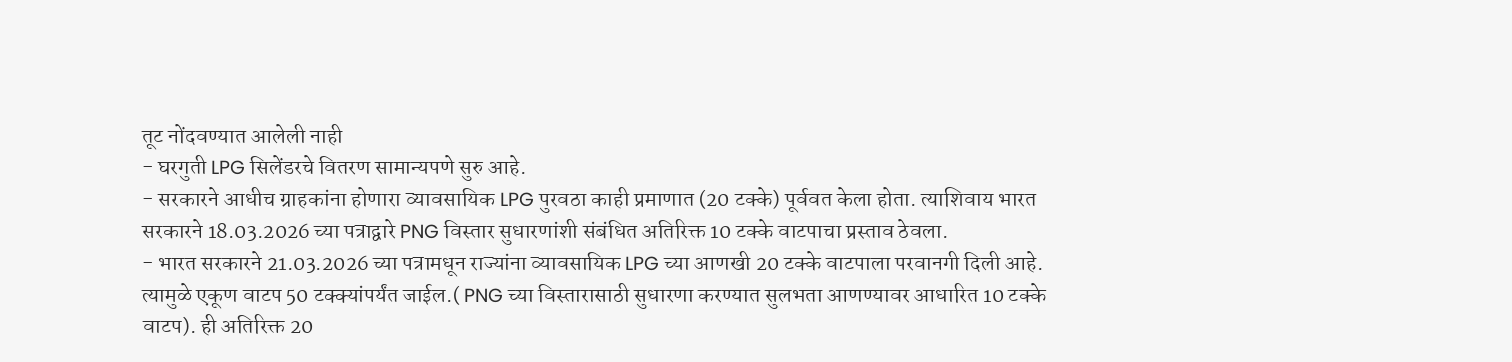तूट नोंदवण्यात आलेली नाही
- घरगुती LPG सिलेंडरचे वितरण सामान्यपणे सुरु आहे.
- सरकारने आधीच ग्राहकांना होणारा व्यावसायिक LPG पुरवठा काही प्रमाणात (20 टक्के) पूर्ववत केला होता. त्याशिवाय भारत सरकारने 18.03.2026 च्या पत्राद्वारे PNG विस्तार सुधारणांशी संबंधित अतिरिक्त 10 टक्के वाटपाचा प्रस्ताव ठेवला.
- भारत सरकारने 21.03.2026 च्या पत्रामधून राज्यांना व्यावसायिक LPG च्या आणखी 20 टक्के वाटपाला परवानगी दिली आहे. त्यामुळे एकूण वाटप 50 टक्क्यांपर्यंत जाईल.( PNG च्या विस्तारासाठी सुधारणा करण्यात सुलभता आणण्यावर आधारित 10 टक्के वाटप). ही अतिरिक्त 20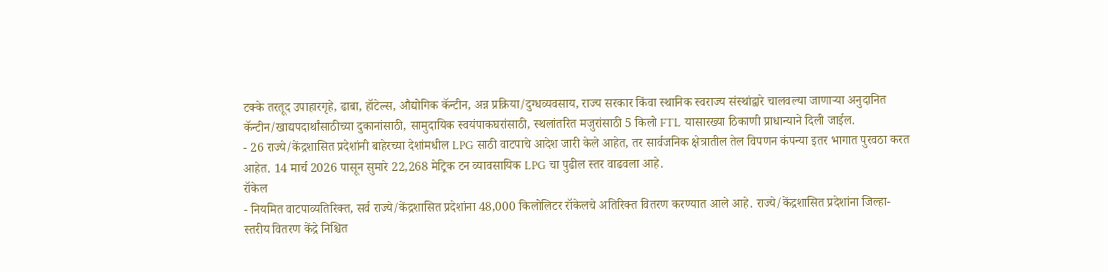टक्के तरतूद उपाहारगृहे, ढाबा, हॉटेल्स, औद्योगिक कॅन्टीन, अन्न प्रक्रिया/दुग्धव्यवसाय, राज्य सरकार किंवा स्थानिक स्वराज्य संस्थांद्वारे चालवल्या जाणाऱ्या अनुदानित कॅन्टीन/खाद्यपदार्थांसाठीच्या दुकानांसाठी, सामुदायिक स्वयंपाकघरांसाठी, स्थलांतरित मजुरांसाठी 5 किलो FTL यासारख्या ठिकाणी प्राधान्याने दिली जाईल.
- 26 राज्ये/केंद्रशासित प्रदेशांनी बाहेरच्या देशांमधील LPG साठी वाटपाचे आदेश जारी केले आहेत, तर सार्वजनिक क्षेत्रातील तेल विपणन कंपन्या इतर भागात पुरवठा करत आहेत. 14 मार्च 2026 पासून सुमारे 22,268 मेट्रिक टन व्यावसायिक LPG चा पुढील स्तर वाढवला आहे.
रॉकेल
- नियमित वाटपाव्यतिरिक्त, सर्व राज्ये/केंद्रशासित प्रदेशांना 48,000 किलोलिटर रॉकेलचे अतिरिक्त वितरण करण्यात आले आहे. राज्ये/केंद्रशासित प्रदेशांना जिल्हा-स्तरीय वितरण केंद्रे निश्चित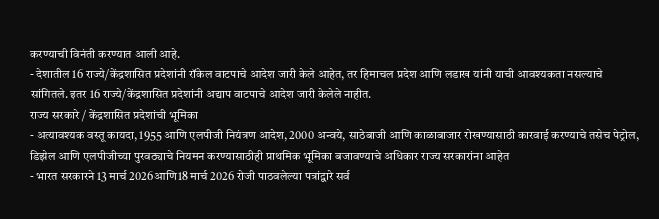करण्याची विनंती करण्यात आली आहे.
- देशातील 16 राज्ये/केंद्रशासित प्रदेशांनी रॉकेल वाटपाचे आदेश जारी केले आहेत, तर हिमाचल प्रदेश आणि लडाख यांनी याची आवश्यकता नसल्याचे सांगितले. इतर 16 राज्ये/केंद्रशासित प्रदेशांनी अद्याप वाटपाचे आदेश जारी केलेले नाहीत.
राज्य सरकारे / केंद्रशासित प्रदेशांची भूमिका
- अत्यावश्यक वस्तू कायदा, 1955 आणि एलपीजी नियंत्रण आदेश, 2000 अन्वये, साठेबाजी आणि काळाबाजार रोखण्यासाठी कारवाई करण्याचे तसेच पेट्रोल, डिझेल आणि एलपीजीच्या पुरवठ्याचे नियमन करण्यासाठीही प्राथमिक भूमिका बजावण्याचे अधिकार राज्य सरकारांना आहेत
- भारत सरकारने 13 मार्च 2026आणि18 मार्च 2026 रोजी पाठवलेल्या पत्रांद्वारे सर्व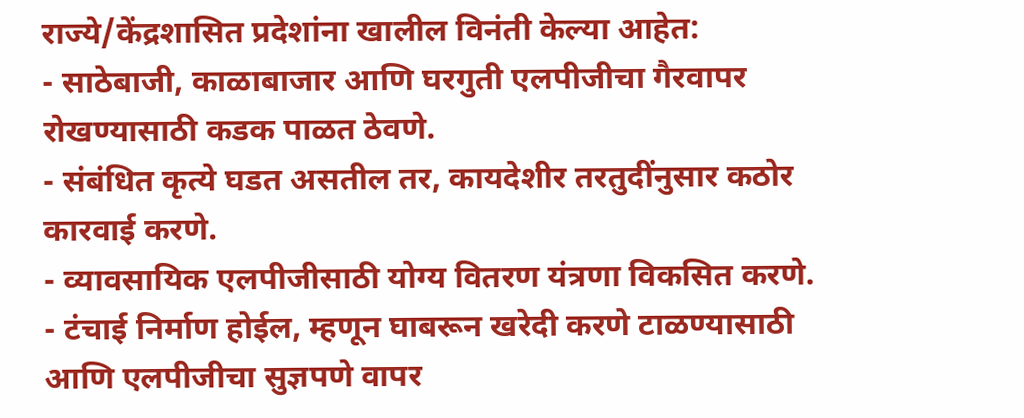राज्ये/केंद्रशासित प्रदेशांना खालील विनंती केल्या आहेत:
- साठेबाजी, काळाबाजार आणि घरगुती एलपीजीचा गैरवापर रोखण्यासाठी कडक पाळत ठेवणे.
- संबंधित कृत्ये घडत असतील तर, कायदेशीर तरतुदींनुसार कठोर कारवाई करणे.
- व्यावसायिक एलपीजीसाठी योग्य वितरण यंत्रणा विकसित करणे.
- टंचाई निर्माण होईल, म्हणून घाबरून खरेदी करणे टाळण्यासाठी आणि एलपीजीचा सुज्ञपणे वापर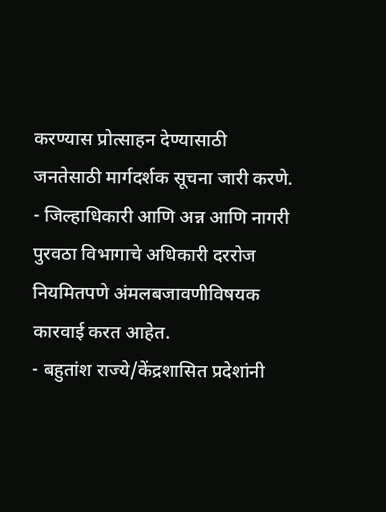करण्यास प्रोत्साहन देण्यासाठी जनतेसाठी मार्गदर्शक सूचना जारी करणे.
- जिल्हाधिकारी आणि अन्न आणि नागरी पुरवठा विभागाचे अधिकारी दररोज नियमितपणे अंमलबजावणीविषयक कारवाई करत आहेत.
- बहुतांश राज्ये/केंद्रशासित प्रदेशांनी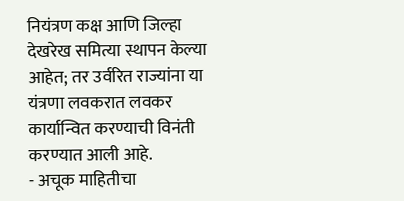नियंत्रण कक्ष आणि जिल्हा देखरेख समित्या स्थापन केल्या आहेत; तर उर्वरित राज्यांना या यंत्रणा लवकरात लवकर कार्यान्वित करण्याची विनंती करण्यात आली आहे.
- अचूक माहितीचा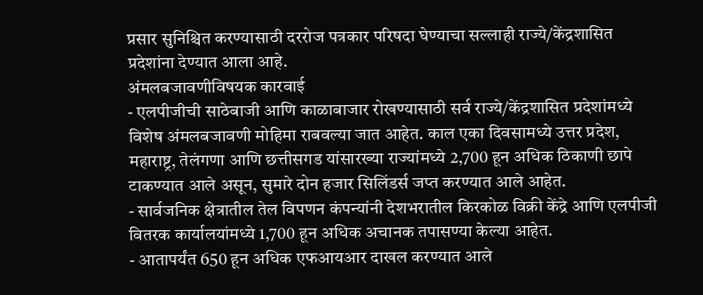प्रसार सुनिश्चित करण्यासाठी दररोज पत्रकार परिषदा घेण्याचा सल्लाही राज्ये/केंद्रशासित प्रदेशांना देण्यात आला आहे.
अंमलबजावणीविषयक कारवाई
- एलपीजीची साठेबाजी आणि काळाबाजार रोखण्यासाठी सर्व राज्ये/केंद्रशासित प्रदेशांमध्ये विशेष अंमलबजावणी मोहिमा राबवल्या जात आहेत. काल एका दिवसामध्ये उत्तर प्रदेश, महाराष्ट्र, तेलंगणा आणि छत्तीसगड यांसारख्या राज्यांमध्ये 2,700 हून अधिक ठिकाणी छापे टाकण्यात आले असून, सुमारे दोन हजार सिलिंडर्स जप्त करण्यात आले आहेत.
- सार्वजनिक क्षेत्रातील तेल विपणन कंपन्यांनी देशभरातील किरकोळ विक्री केंद्रे आणि एलपीजी वितरक कार्यालयांमध्ये 1,700 हून अधिक अचानक तपासण्या केल्या आहेत.
- आतापर्यंत 650 हून अधिक एफआयआर दाखल करण्यात आले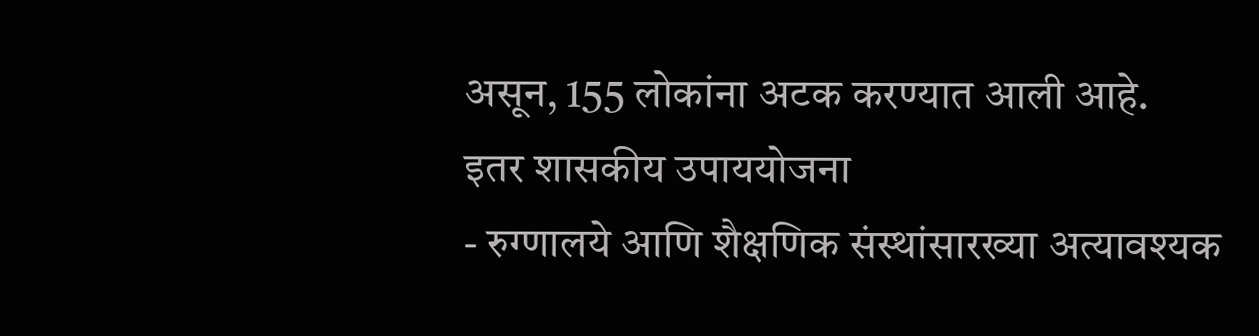असून, 155 लोकांना अटक करण्यात आली आहे.
इतर शासकीय उपाययोजना
- रुग्णालये आणि शैक्षणिक संस्थांसारख्या अत्यावश्यक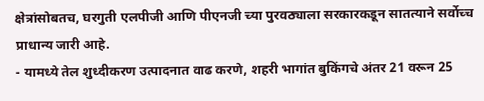क्षेत्रांसोबतच, घरगुती एलपीजी आणि पीएनजी च्या पुरवठ्याला सरकारकडून सातत्याने सर्वोच्च प्राधान्य जारी आहे.
- यामध्ये तेल शुध्दीकरण उत्पादनात वाढ करणे, शहरी भागांत बुकिंगचे अंतर 21 वरून 25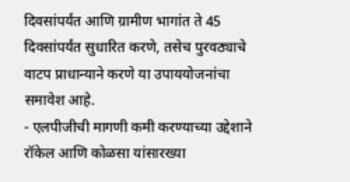दिवसांपर्यंत आणि ग्रामीण भागांत ते 45 दिवसांपर्यंत सुधारित करणे, तसेच पुरवठ्याचे वाटप प्राधान्याने करणे या उपाययोजनांचा समावेश आहे.
- एलपीजीची मागणी कमी करण्याच्या उद्देशाने रॉकेल आणि कोळसा यांसारख्या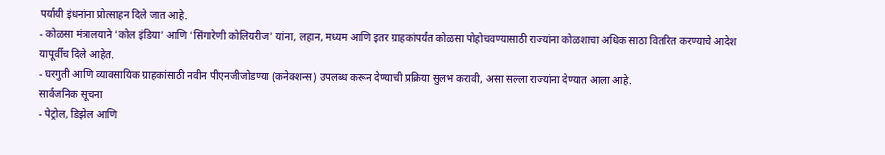पर्यायी इंधनांना प्रोत्साहन दिले जात आहे.
- कोळसा मंत्रालयाने 'कोल इंडिया' आणि 'सिंगारेणी कोलियरीज' यांना, लहान, मध्यम आणि इतर ग्राहकांपर्यंत कोळसा पोहोचवण्यासाठी राज्यांना कोळशाचा अधिक साठा वितरित करण्याचे आदेश यापूर्वीच दिले आहेत.
- घरगुती आणि व्यावसायिक ग्राहकांसाठी नवीन पीएनजीजोडण्या (कनेक्शन्स) उपलब्ध करून देण्याची प्रक्रिया सुलभ करावी, असा सल्ला राज्यांना देण्यात आला आहे.
सार्वजनिक सूचना
- पेट्रोल, डिझेल आणि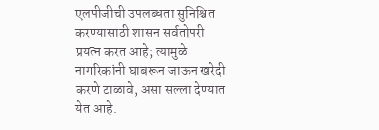एलपीजीची उपलब्धता सुनिश्चित करण्यासाठी शासन सर्वतोपरी प्रयत्न करत आहे; त्यामुळे नागरिकांनी घाबरून जाऊन खरेदी करणे टाळावे, असा सल्ला देण्यात येत आहे.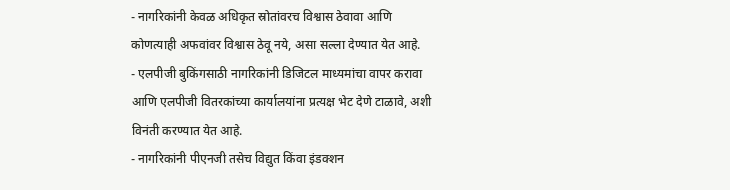- नागरिकांनी केवळ अधिकृत स्रोतांवरच विश्वास ठेवावा आणि कोणत्याही अफवांवर विश्वास ठेवू नये, असा सल्ला देण्यात येत आहे.
- एलपीजी बुकिंगसाठी नागरिकांनी डिजिटल माध्यमांचा वापर करावा आणि एलपीजी वितरकांच्या कार्यालयांना प्रत्यक्ष भेट देणे टाळावे, अशी विनंती करण्यात येत आहे.
- नागरिकांनी पीएनजी तसेच विद्युत किंवा इंडक्शन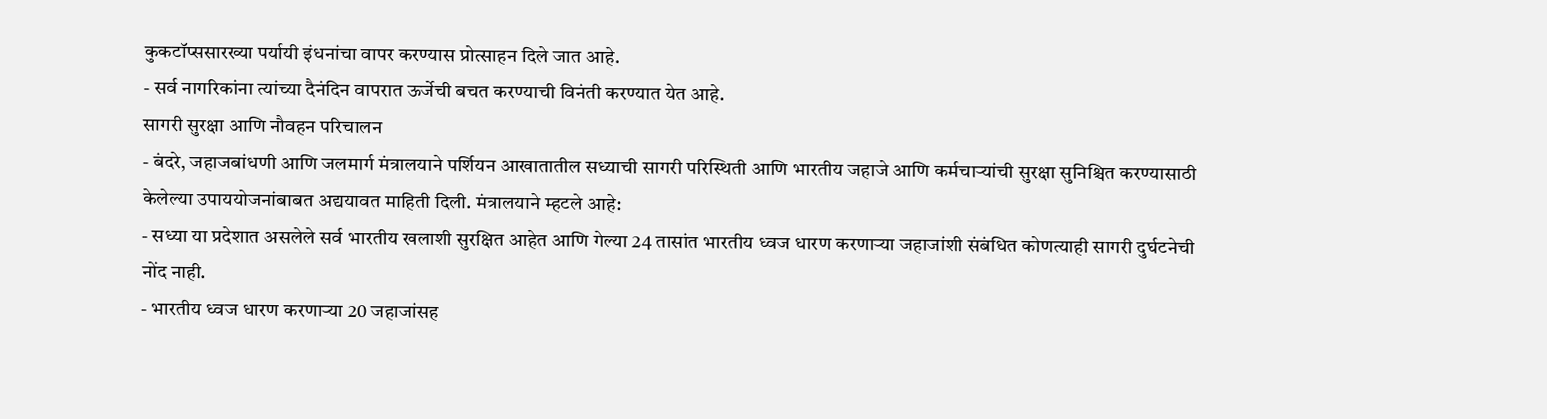कुकटॉप्ससारख्या पर्यायी इंधनांचा वापर करण्यास प्रोत्साहन दिले जात आहे.
- सर्व नागरिकांना त्यांच्या दैनंदिन वापरात ऊर्जेची बचत करण्याची विनंती करण्यात येत आहे.
सागरी सुरक्षा आणि नौवहन परिचालन
- बंदरे, जहाजबांधणी आणि जलमार्ग मंत्रालयाने पर्शियन आखातातील सध्याची सागरी परिस्थिती आणि भारतीय जहाजे आणि कर्मचाऱ्यांची सुरक्षा सुनिश्चित करण्यासाठी केलेल्या उपाययोजनांबाबत अद्ययावत माहिती दिली. मंत्रालयाने म्हटले आहे:
- सध्या या प्रदेशात असलेले सर्व भारतीय खलाशी सुरक्षित आहेत आणि गेल्या 24 तासांत भारतीय ध्वज धारण करणाऱ्या जहाजांशी संबंधित कोणत्याही सागरी दुर्घटनेची नोंद नाही.
- भारतीय ध्वज धारण करणाऱ्या 20 जहाजांसह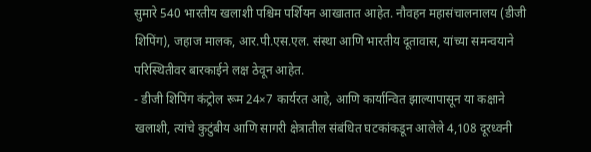सुमारे 540 भारतीय खलाशी पश्चिम पर्शियन आखातात आहेत. नौवहन महासंचालनालय (डीजी शिपिंग), जहाज मालक, आर.पी.एस.एल. संस्था आणि भारतीय दूतावास, यांच्या समन्वयाने परिस्थितीवर बारकाईने लक्ष ठेवून आहेत.
- डीजी शिपिंग कंट्रोल रूम 24×7 कार्यरत आहे, आणि कार्यान्वित झाल्यापासून या कक्षाने खलाशी, त्यांचे कुटुंबीय आणि सागरी क्षेत्रातील संबंधित घटकांकडून आलेले 4,108 दूरध्वनी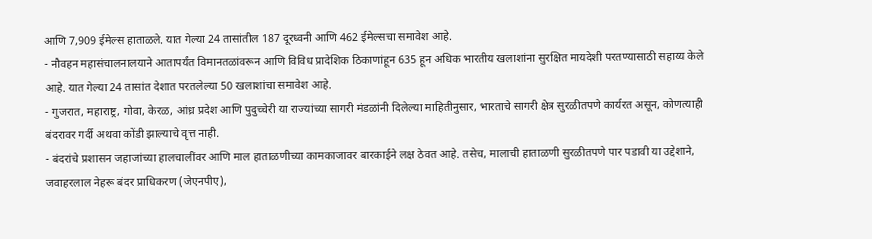आणि 7,909 ईमेल्स हाताळले. यात गेल्या 24 तासांतील 187 दूरध्वनी आणि 462 ईमेल्सचा समावेश आहे.
- नौवहन महासंचालनालयाने आतापर्यंत विमानतळांवरून आणि विविध प्रादेशिक ठिकाणांहून 635 हून अधिक भारतीय खलाशांना सुरक्षित मायदेशी परतण्यासाठी सहाय्य केले आहे. यात गेल्या 24 तासांत देशात परतलेल्या 50 खलाशांचा समावेश आहे.
- गुजरात, महाराष्ट्र, गोवा, केरळ, आंध्र प्रदेश आणि पुदुच्चेरी या राज्यांच्या सागरी मंडळांनी दिलेल्या माहितीनुसार, भारताचे सागरी क्षेत्र सुरळीतपणे कार्यरत असून, कोणत्याही बंदरावर गर्दी अथवा कोंडी झाल्याचे वृत्त नाही.
- बंदरांचे प्रशासन जहाजांच्या हालचालींवर आणि माल हाताळणीच्या कामकाजावर बारकाईने लक्ष ठेवत आहे. तसेच, मालाची हाताळणी सुरळीतपणे पार पडावी या उद्देशाने, जवाहरलाल नेहरू बंदर प्राधिकरण (जेएनपीए),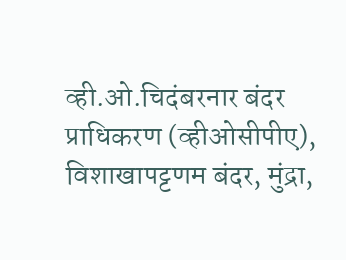व्ही.ओ.चिदंबरनार बंदर प्राधिकरण (व्हीओसीपीए), विशाखापट्टणम बंदर, मुंद्रा,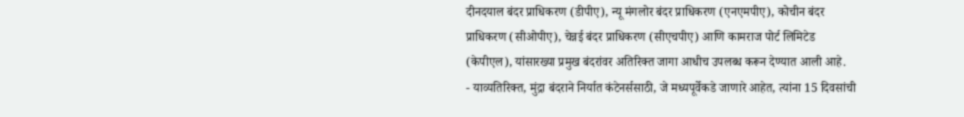दीनदयाल बंदर प्राधिकरण (डीपीए), न्यू मंगलोर बंदर प्राधिकरण (एनएमपीए), कोचीन बंदर प्राधिकरण (सीओपीए), चेन्नई बंदर प्राधिकरण (सीएचपीए) आणि कामराज पोर्ट लिमिटेड (केपीएल), यांसारख्या प्रमुख बंदरांवर अतिरिक्त जागा आधीच उपलब्ध करून देण्यात आली आहे.
- याव्यतिरिक्त, मुंद्रा बंदराने निर्यात कंटेनर्ससाठी, जे मध्यपूर्वेकडे जाणारे आहेत, त्यांना 15 दिवसांची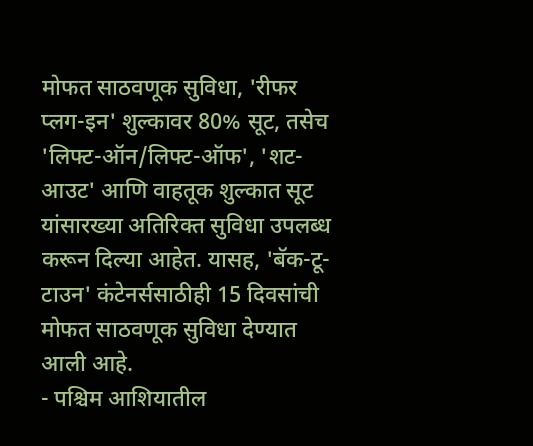मोफत साठवणूक सुविधा, 'रीफर प्लग-इन' शुल्कावर 80% सूट, तसेच 'लिफ्ट-ऑन/लिफ्ट-ऑफ', 'शट-आउट' आणि वाहतूक शुल्कात सूट यांसारख्या अतिरिक्त सुविधा उपलब्ध करून दिल्या आहेत. यासह, 'बॅक-टू-टाउन' कंटेनर्ससाठीही 15 दिवसांची मोफत साठवणूक सुविधा देण्यात आली आहे.
- पश्चिम आशियातील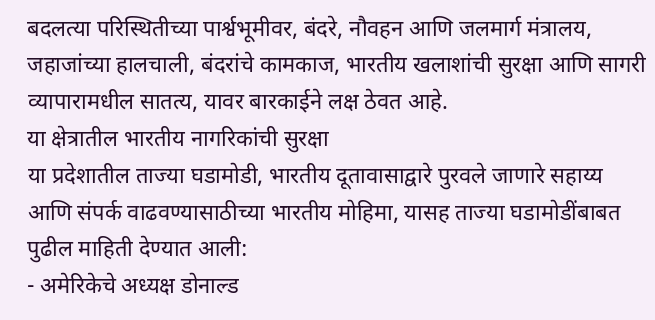बदलत्या परिस्थितीच्या पार्श्वभूमीवर, बंदरे, नौवहन आणि जलमार्ग मंत्रालय, जहाजांच्या हालचाली, बंदरांचे कामकाज, भारतीय खलाशांची सुरक्षा आणि सागरी व्यापारामधील सातत्य, यावर बारकाईने लक्ष ठेवत आहे.
या क्षेत्रातील भारतीय नागरिकांची सुरक्षा
या प्रदेशातील ताज्या घडामोडी, भारतीय दूतावासाद्वारे पुरवले जाणारे सहाय्य आणि संपर्क वाढवण्यासाठीच्या भारतीय मोहिमा, यासह ताज्या घडामोडींबाबत पुढील माहिती देण्यात आली:
- अमेरिकेचे अध्यक्ष डोनाल्ड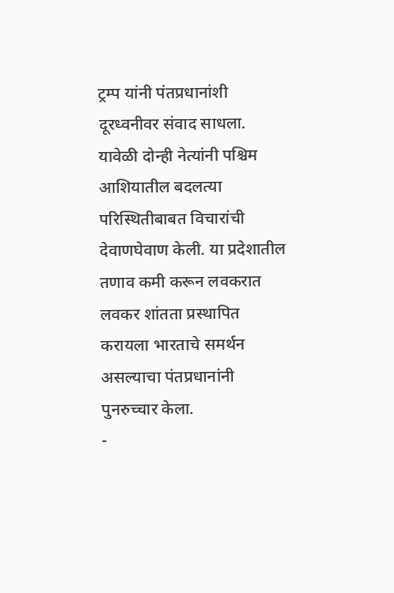ट्रम्प यांनी पंतप्रधानांशी दूरध्वनीवर संवाद साधला. यावेळी दोन्ही नेत्यांनी पश्चिम आशियातील बदलत्या परिस्थितीबाबत विचारांची देवाणघेवाण केली. या प्रदेशातील तणाव कमी करून लवकरात लवकर शांतता प्रस्थापित करायला भारताचे समर्थन असल्याचा पंतप्रधानांनी पुनरुच्चार केला.
-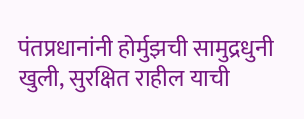पंतप्रधानांनी होर्मुझची सामुद्रधुनी खुली, सुरक्षित राहील याची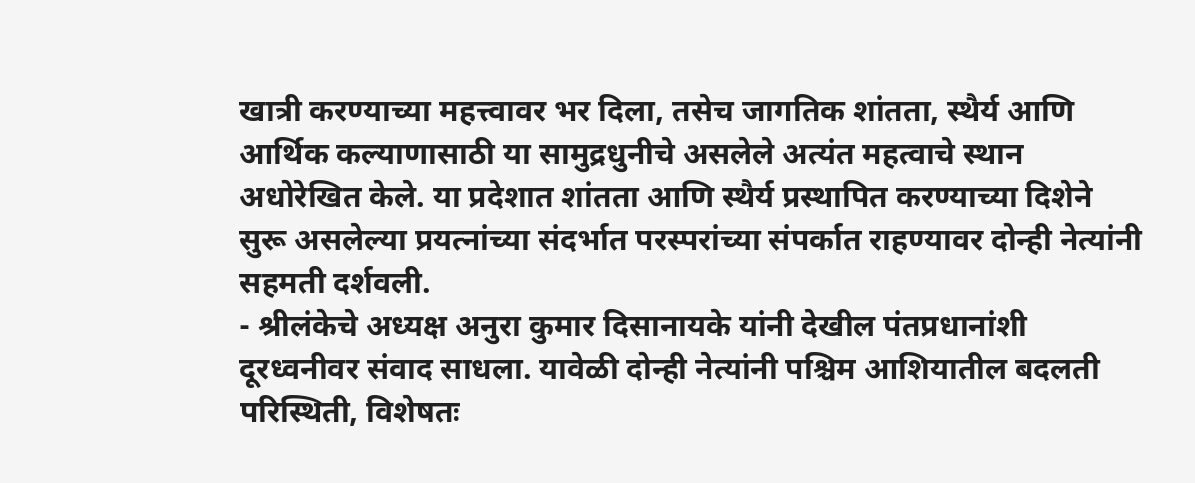खात्री करण्याच्या महत्त्वावर भर दिला, तसेच जागतिक शांतता, स्थैर्य आणि आर्थिक कल्याणासाठी या सामुद्रधुनीचे असलेले अत्यंत महत्वाचे स्थान अधोरेखित केले. या प्रदेशात शांतता आणि स्थैर्य प्रस्थापित करण्याच्या दिशेने सुरू असलेल्या प्रयत्नांच्या संदर्भात परस्परांच्या संपर्कात राहण्यावर दोन्ही नेत्यांनी सहमती दर्शवली.
- श्रीलंकेचे अध्यक्ष अनुरा कुमार दिसानायके यांनी देखील पंतप्रधानांशी दूरध्वनीवर संवाद साधला. यावेळी दोन्ही नेत्यांनी पश्चिम आशियातील बदलती परिस्थिती, विशेषतः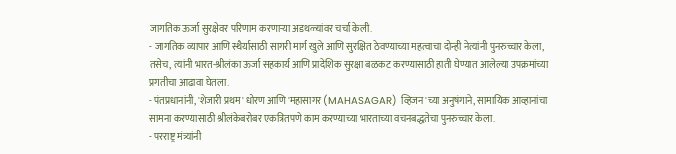जागतिक ऊर्जा सुरक्षेवर परिणाम करणाऱ्या अडथळ्यांवर चर्चा केली.
- जागतिक व्यापार आणि स्थैर्यासाठी सागरी मार्ग खुले आणि सुरक्षित ठेवण्याच्या महत्वाचा दोन्ही नेत्यांनी पुनरुच्चार केला, तसेच, त्यांनी भारत-श्रीलंका ऊर्जा सहकार्य आणि प्रादेशिक सुरक्षा बळकट करण्यासाठी हाती घेण्यात आलेल्या उपक्रमांच्या प्रगतीचा आढावा घेतला.
- पंतप्रधानांनी, 'शेजारी प्रथम' धोरण आणि 'महासागर (MAHASAGAR) व्हिजन'च्या अनुषंगाने, सामायिक आव्हानांचा सामना करण्यासाठी श्रीलंकेबरोबर एकत्रितपणे काम करण्याच्या भारताच्या वचनबद्धतेचा पुनरुच्चार केला.
- परराष्ट्र मंत्र्यांनी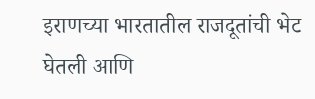इराणच्या भारतातील राजदूतांची भेट घेतली आणि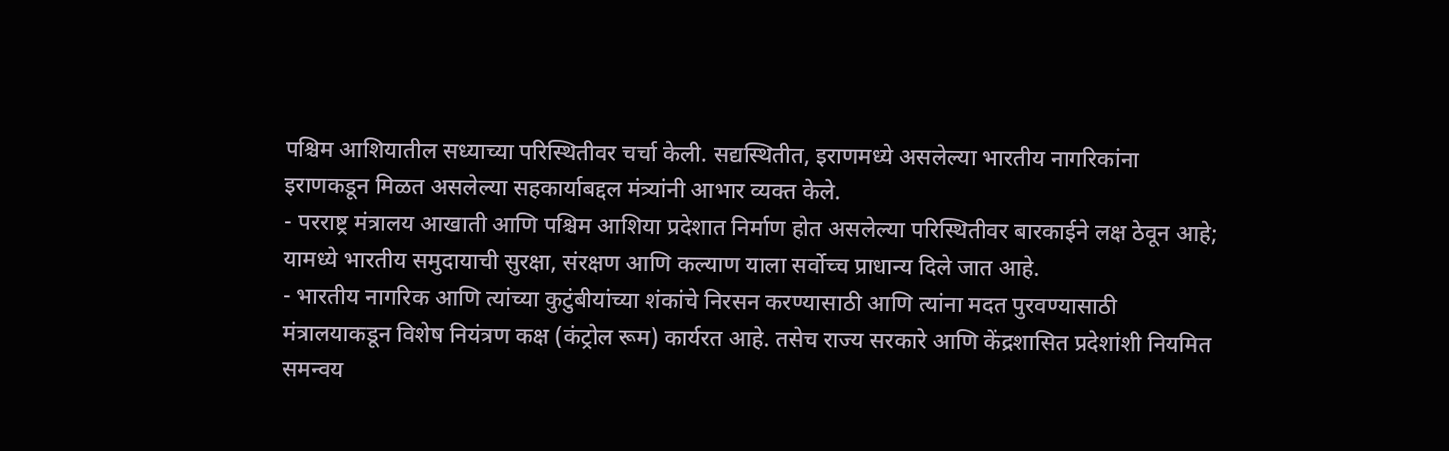पश्चिम आशियातील सध्याच्या परिस्थितीवर चर्चा केली. सद्यस्थितीत, इराणमध्ये असलेल्या भारतीय नागरिकांना इराणकडून मिळत असलेल्या सहकार्याबद्दल मंत्र्यांनी आभार व्यक्त केले.
- परराष्ट्र मंत्रालय आखाती आणि पश्चिम आशिया प्रदेशात निर्माण होत असलेल्या परिस्थितीवर बारकाईने लक्ष ठेवून आहे; यामध्ये भारतीय समुदायाची सुरक्षा, संरक्षण आणि कल्याण याला सर्वोच्च प्राधान्य दिले जात आहे.
- भारतीय नागरिक आणि त्यांच्या कुटुंबीयांच्या शंकांचे निरसन करण्यासाठी आणि त्यांना मदत पुरवण्यासाठी मंत्रालयाकडून विशेष नियंत्रण कक्ष (कंट्रोल रूम) कार्यरत आहे. तसेच राज्य सरकारे आणि केंद्रशासित प्रदेशांशी नियमित समन्वय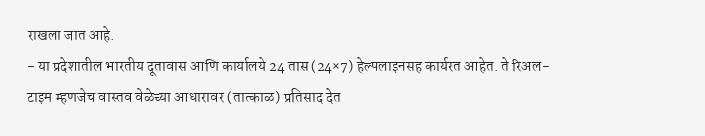राखला जात आहे.
- या प्रदेशातील भारतीय दूतावास आणि कार्यालये 24 तास (24×7) हेल्पलाइनसह कार्यरत आहेत. ते रिअल-टाइम म्हणजेच वास्तव वेळेच्या आधारावर (तात्काळ) प्रतिसाद देत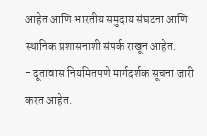आहेत आणि भारतीय समुदाय संघटना आणि स्थानिक प्रशासनाशी संपर्क राखून आहेत.
- दूतावास नियमितपणे मार्गदर्शक सूचना जारी करत आहेत.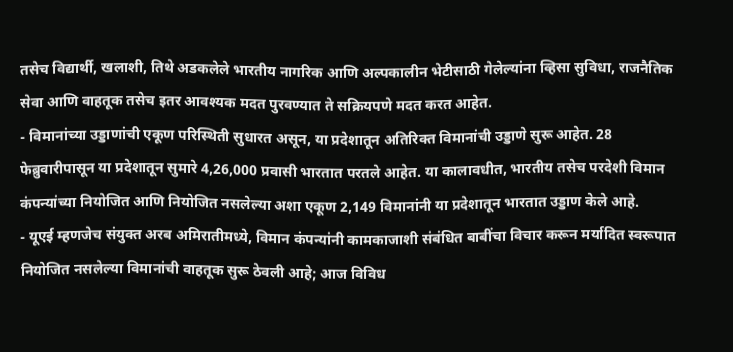तसेच विद्यार्थी, खलाशी, तिथे अडकलेले भारतीय नागरिक आणि अल्पकालीन भेटीसाठी गेलेल्यांना व्हिसा सुविधा, राजनैतिक सेवा आणि वाहतूक तसेच इतर आवश्यक मदत पुरवण्यात ते सक्रियपणे मदत करत आहेत.
- विमानांच्या उड्डाणांची एकूण परिस्थिती सुधारत असून, या प्रदेशातून अतिरिक्त विमानांची उड्डाणे सुरू आहेत. 28 फेब्रुवारीपासून या प्रदेशातून सुमारे 4,26,000 प्रवासी भारतात परतले आहेत. या कालावधीत, भारतीय तसेच परदेशी विमान कंपन्यांच्या नियोजित आणि नियोजित नसलेल्या अशा एकूण 2,149 विमानांनी या प्रदेशातून भारतात उड्डाण केले आहे.
- यूएई म्हणजेच संयुक्त अरब अमिरातीमध्ये, विमान कंपन्यांनी कामकाजाशी संबंधित बाबींचा विचार करून मर्यादित स्वरूपात नियोजित नसलेल्या विमानांची वाहतूक सुरू ठेवली आहे; आज विविध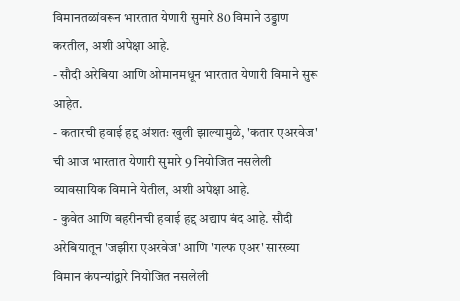विमानतळांवरून भारतात येणारी सुमारे 80 विमाने उड्डाण करतील, अशी अपेक्षा आहे.
- सौदी अरेबिया आणि ओमानमधून भारतात येणारी विमाने सुरू आहेत.
- कतारची हवाई हद्द अंशतः खुली झाल्यामुळे, 'कतार एअरवेज' ची आज भारतात येणारी सुमारे 9 नियोजित नसलेली व्यावसायिक विमाने येतील, अशी अपेक्षा आहे.
- कुवेत आणि बहरीनची हवाई हद्द अद्याप बंद आहे. सौदी अरेबियातून 'जझीरा एअरवेज' आणि 'गल्फ एअर' सारख्या विमान कंपन्यांद्वारे नियोजित नसलेली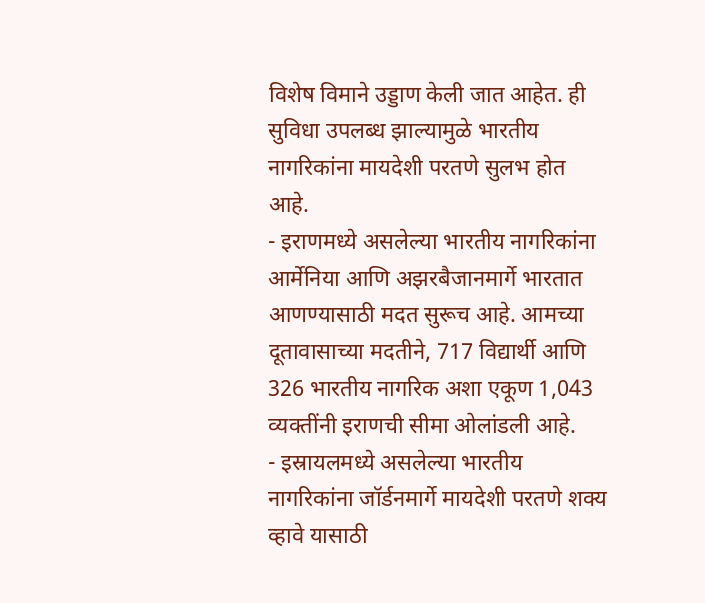विशेष विमाने उड्डाण केली जात आहेत. ही सुविधा उपलब्ध झाल्यामुळे भारतीय नागरिकांना मायदेशी परतणे सुलभ होत आहे.
- इराणमध्ये असलेल्या भारतीय नागरिकांना आर्मेनिया आणि अझरबैजानमार्गे भारतात आणण्यासाठी मदत सुरूच आहे. आमच्या दूतावासाच्या मदतीने, 717 विद्यार्थी आणि 326 भारतीय नागरिक अशा एकूण 1,043 व्यक्तींनी इराणची सीमा ओलांडली आहे.
- इस्रायलमध्ये असलेल्या भारतीय नागरिकांना जॉर्डनमार्गे मायदेशी परतणे शक्य व्हावे यासाठी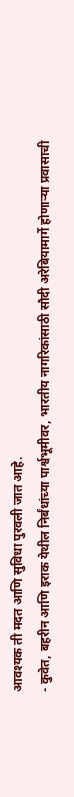आवश्यक ती मदत आणि सुविधा पुरवली जात आहे.
- कुवेत, बहरीन आणि इराक येथील निर्बंधांच्या पार्श्वभूमीवर, भारतीय नागरिकांसाठी सौदी अरेबियामार्गे होणाऱ्या प्रवासाची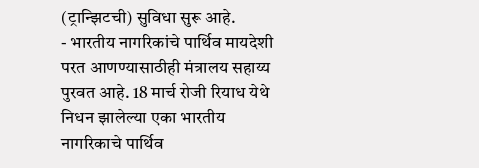(ट्रान्झिटची) सुविधा सुरू आहे.
- भारतीय नागरिकांचे पार्थिव मायदेशी परत आणण्यासाठीही मंत्रालय सहाय्य पुरवत आहे. 18 मार्च रोजी रियाध येथे निधन झालेल्या एका भारतीय नागरिकाचे पार्थिव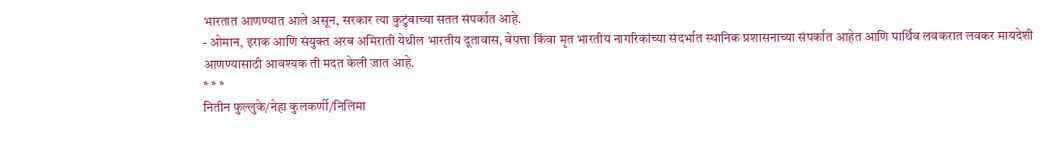भारतात आणण्यात आले असून, सरकार त्या कुटुंबाच्या सतत संपर्कात आहे.
- ओमान, इराक आणि संयुक्त अरब अमिराती येथील भारतीय दूतावास, बेपत्ता किंवा मृत भारतीय नागरिकांच्या संदर्भात स्थानिक प्रशासनाच्या संपर्कात आहेत आणि पार्थिव लवकरात लवकर मायदेशी आणण्यासाठी आवश्यक ती मदत केली जात आहे.
* * *
नितीन फुल्लुके/नेहा कुलकर्णी/निलिमा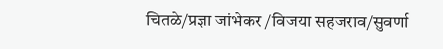चितळे/प्रज्ञा जांभेकर /विजया सहजराव/सुवर्णा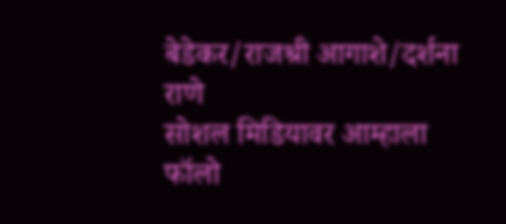बेडेकर/राजश्री आगाशे/दर्शना राणे
सोशल मिडियावर आम्हाला फॉलो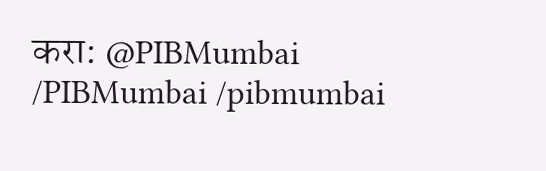करा: @PIBMumbai /PIBMumbai /pibmumbai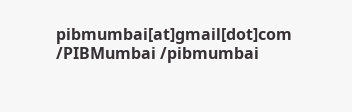pibmumbai[at]gmail[dot]com /PIBMumbai /pibmumbai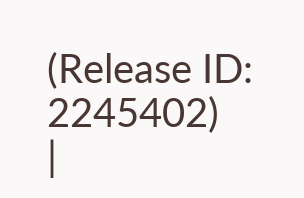(Release ID: 2245402)
|